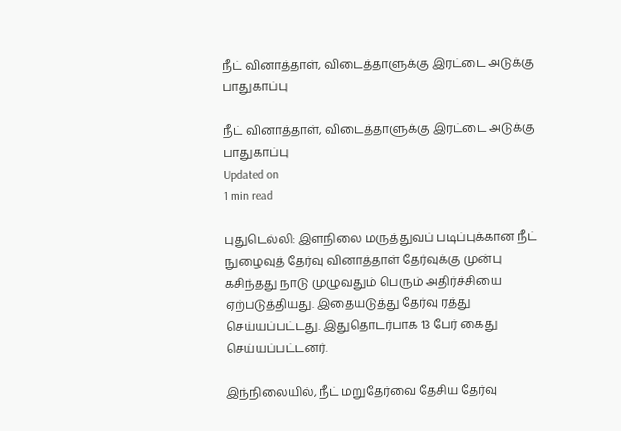நீட் வினாத்தாள், விடைத்தாளுக்கு இரட்டை அடுக்கு பாதுகாப்பு

நீட் வினாத்தாள், விடைத்தாளுக்கு இரட்டை அடுக்கு பாதுகாப்பு
Updated on
1 min read

புதுடெல்லி: இளநிலை மருத்துவப் படிப்புக்கான நீட் நுழைவுத் தேர்வு வினாத்தாள் தேர்வுக்கு முன்பு கசிந்தது நாடு முழுவதும் பெரும் அதிர்ச்சியை ஏற்படுத்தியது. இதையடுத்து தேர்வு ரத்து செய்யப்பட்டது. இதுதொடர்பாக 13 பேர் கைது செய்யப்பட்டனர்.

இந்நிலையில், நீட் மறுதேர்வை தேசிய தேர்வு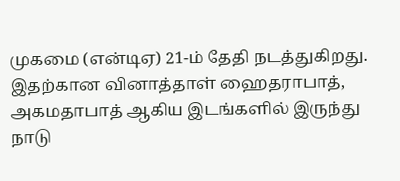முகமை (என்டிஏ) 21-ம் தேதி நடத்துகிறது. இதற்கான வினாத்தாள் ஹைதராபாத், அகமதாபாத் ஆகிய இடங்களில் இருந்து நாடு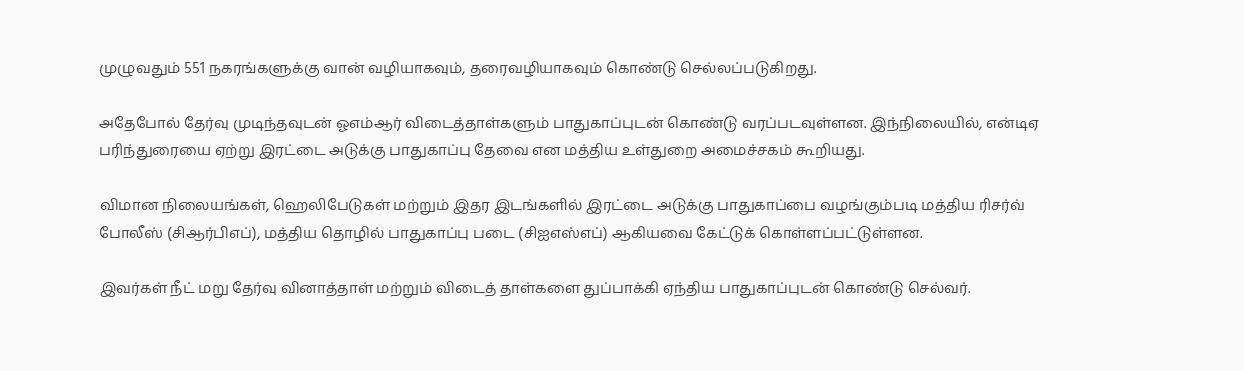முழுவதும் 551 நகரங்களுக்கு வான் வழியாகவும், தரைவழியாகவும் கொண்டு செல்லப்படுகிறது.

அதேபோல் தேர்வு முடிந்தவுடன் ஓஎம்ஆர் விடைத்தாள்களும் பாதுகாப்புடன் கொண்டு வரப்படவுள்ளன. இந்நிலையில், என்டிஏ பரிந்துரையை ஏற்று இரட்டை அடுக்கு பாதுகாப்பு தேவை என மத்திய உள்துறை அமைச்சகம் கூறியது.

விமான நிலையங்கள், ஹெலிபேடுகள் மற்றும் இதர இடங்களில் இரட்டை அடுக்கு பாதுகாப்பை வழங்கும்படி மத்திய ரிசர்வ் போலீஸ் (சிஆர்பிஎப்), மத்திய தொழில் பாதுகாப்பு படை (சிஐஎஸ்எப்) ஆகியவை கேட்டுக் கொள்ளப்பட்டுள்ளன.

இவர்கள் நீட் மறு தேர்வு வினாத்தாள் மற்றும் விடைத் தாள்களை துப்பாக்கி ஏந்திய பாதுகாப்புடன் கொண்டு செல்வர்.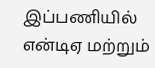இப்பணியில் என்டிஏ மற்றும்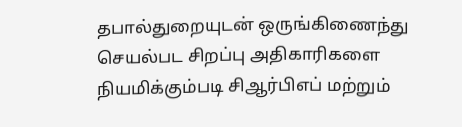தபால்துறையுடன் ஒருங்கிணைந்து செயல்பட சிறப்பு அதிகாரிகளை நியமிக்கும்படி சிஆர்பிஎப் மற்றும்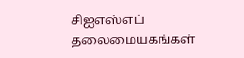சிஐஎஸ்எப் தலைமையகங்கள்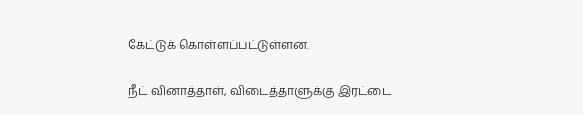கேட்டுக் கொள்ளப்பட்டுள்ளன.

நீட் வினாத்தாள், விடைத்தாளுக்கு இரட்டை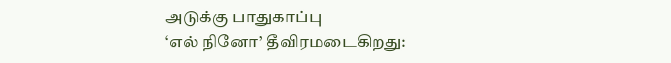அடுக்கு பாதுகாப்பு
‘எல் நினோ’ தீவிரமடைகிறது: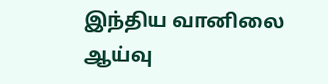இந்திய வானிலை ஆய்வு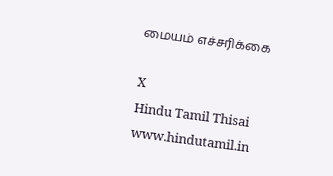மையம் எச்சரிக்கை

X
Hindu Tamil Thisai
www.hindutamil.in